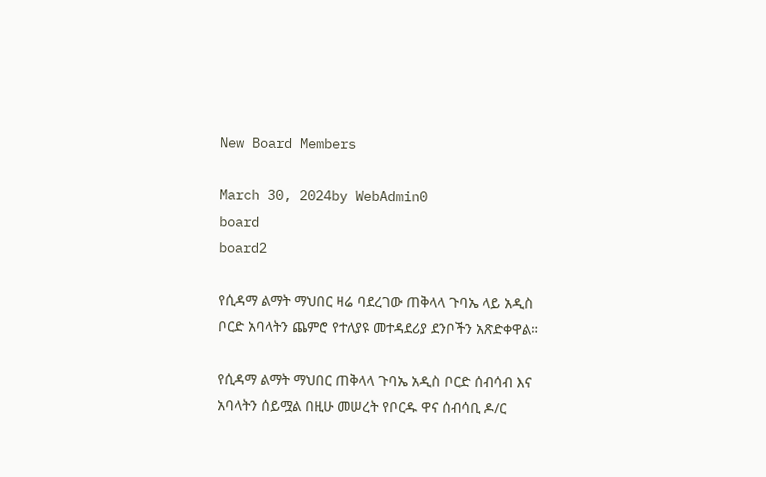New Board Members

March 30, 2024by WebAdmin0
board
board2

የሲዳማ ልማት ማህበር ዛሬ ባደረገው ጠቅላላ ጉባኤ ላይ አዲስ ቦርድ አባላትን ጨምሮ የተለያዩ መተዳደሪያ ደንቦችን አጽድቀዋል።

የሲዳማ ልማት ማህበር ጠቅላላ ጉባኤ አዲስ ቦርድ ሰብሳብ እና አባላትን ሰይሟል በዚሁ መሠረት የቦርዱ ዋና ሰብሳቢ ዶ/ር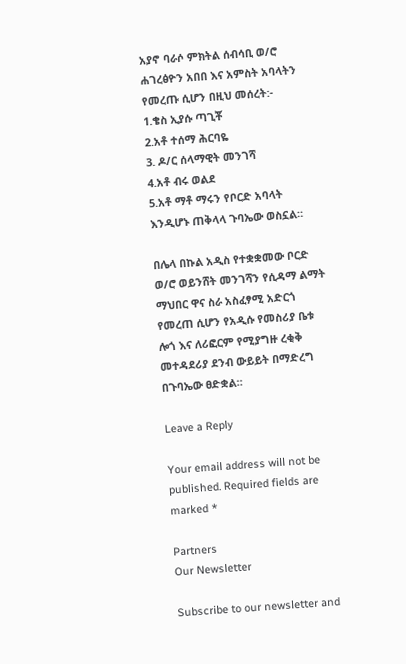አያኖ ባራሶ ምክትል ሰብሳቢ ወ/ሮ ሐገረፅዮን አበበ እና አምስት አባላትን የመረጡ ሲሆን በዚህ መሰረት:-
1.ቄስ ኢያሱ ጣጊቾ
2.አቶ ተሰማ ሕርባዬ
3. ዶ/ር ሰላማዊት መንገሻ
4.አቶ ብሩ ወልደ
5.አቶ ማቶ ማሩን የቦርድ አባላት እንዲሆኑ ጠቅላላ ጉባኤው ወስኗል።

በሌላ በኩል አዲስ የተቋቋመው ቦርድ ወ/ሮ ወይንሸት መንገሻን የሲዳማ ልማት ማህበር ዋና ስራ አስፈፃሚ አድርጎ የመረጠ ሲሆን የአዲሱ የመስሪያ ቤቱ ሎጎ እና ለሪፎርም የሚያግዙ ረቂቅ መተዳደሪያ ደንብ ውይይት በማድረግ በጉባኤው ፀድቋል።

Leave a Reply

Your email address will not be published. Required fields are marked *

Partners
Our Newsletter

Subscribe to our newsletter and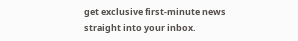get exclusive first-minute news straight into your inbox.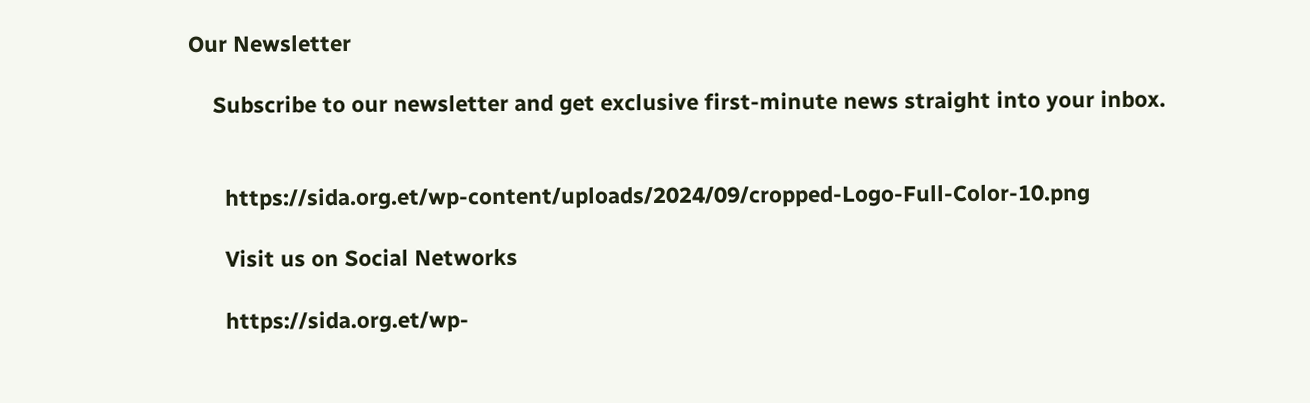Our Newsletter

    Subscribe to our newsletter and get exclusive first-minute news straight into your inbox.


      https://sida.org.et/wp-content/uploads/2024/09/cropped-Logo-Full-Color-10.png

      Visit us on Social Networks

      https://sida.org.et/wp-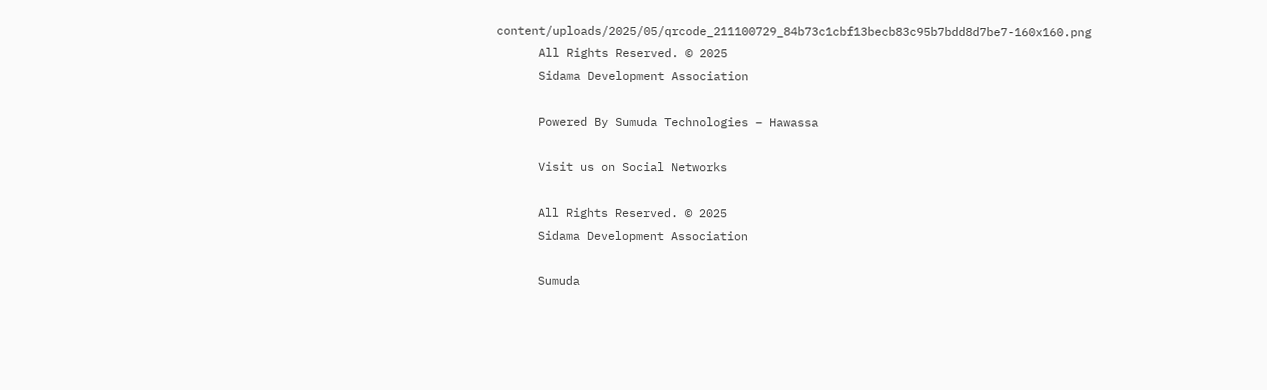content/uploads/2025/05/qrcode_211100729_84b73c1cbf13becb83c95b7bdd8d7be7-160x160.png
      All Rights Reserved. © 2025
      Sidama Development Association

      Powered By Sumuda Technologies – Hawassa

      Visit us on Social Networks

      All Rights Reserved. © 2025
      Sidama Development Association

      Sumuda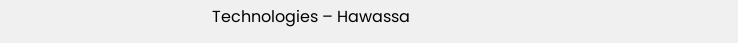Technologies – Hawassa